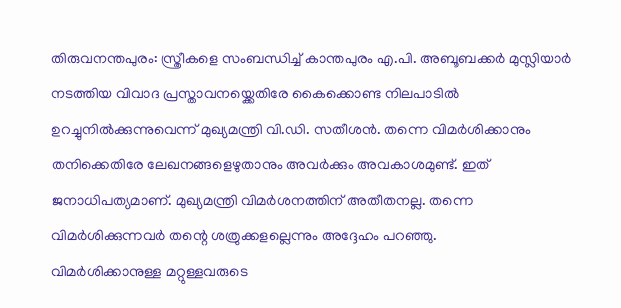തിരുവനന്തപുരം: സ്ത്രീകളെ സംബന്ധിച്ച് കാന്തപുരം എ.പി. അബൂബക്കർ മുസ്ലിയാർ നടത്തിയ വിവാദ പ്രസ്താവനയ്ക്കെതിരേ കൈക്കൊണ്ട നിലപാടിൽ ഉറച്ചുനിൽക്കുന്നുവെന്ന് മുഖ്യമന്ത്രി വി.ഡി. സതീശൻ. തന്നെ വിമർശിക്കാനും തനിക്കെതിരേ ലേഖനങ്ങളെഴുതാനും അവർക്കും അവകാശമുണ്ട്. ഇത് ജനാധിപത്യമാണ്. മുഖ്യമന്ത്രി വിമർശനത്തിന് അതീതനല്ല. തന്നെ വിമർശിക്കുന്നവർ തന്റെ ശത്രുക്കളല്ലെന്നും അദ്ദേഹം പറഞ്ഞു.
വിമർശിക്കാനുള്ള മറ്റുള്ളവരുടെ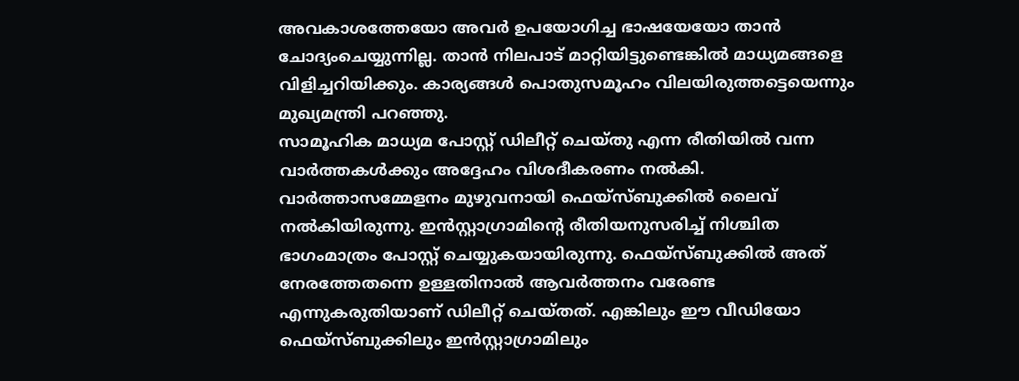അവകാശത്തേയോ അവർ ഉപയോഗിച്ച ഭാഷയേയോ താൻ ചോദ്യംചെയ്യുന്നില്ല. താൻ നിലപാട് മാറ്റിയിട്ടുണ്ടെങ്കിൽ മാധ്യമങ്ങളെ വിളിച്ചറിയിക്കും. കാര്യങ്ങൾ പൊതുസമൂഹം വിലയിരുത്തട്ടെയെന്നും മുഖ്യമന്ത്രി പറഞ്ഞു.
സാമൂഹിക മാധ്യമ പോസ്റ്റ് ഡിലീറ്റ് ചെയ്തു എന്ന രീതിയിൽ വന്ന വാർത്തകൾക്കും അദ്ദേഹം വിശദീകരണം നൽകി. വാർത്താസമ്മേളനം മുഴുവനായി ഫെയ്സ്ബുക്കിൽ ലൈവ് നൽകിയിരുന്നു. ഇൻസ്റ്റാഗ്രാമിന്റെ രീതിയനുസരിച്ച് നിശ്ചിത ഭാഗംമാത്രം പോസ്റ്റ് ചെയ്യുകയായിരുന്നു. ഫെയ്സ്ബുക്കിൽ അത് നേരത്തേതന്നെ ഉള്ളതിനാൽ ആവർത്തനം വരേണ്ട എന്നുകരുതിയാണ് ഡിലീറ്റ് ചെയ്തത്. എങ്കിലും ഈ വീഡിയോ ഫെയ്സ്ബുക്കിലും ഇൻസ്റ്റാഗ്രാമിലും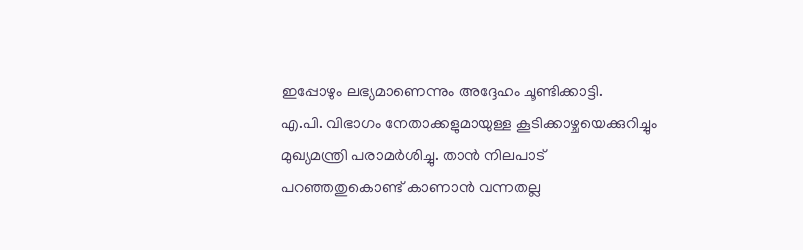ഇപ്പോഴും ലഭ്യമാണെന്നും അദ്ദേഹം ചൂണ്ടിക്കാട്ടി.
എ.പി. വിഭാഗം നേതാക്കളുമായുള്ള കൂടിക്കാഴ്ചയെക്കുറിച്ചും മുഖ്യമന്ത്രി പരാമർശിച്ചു. താൻ നിലപാട് പറഞ്ഞതുകൊണ്ട് കാണാൻ വന്നതല്ല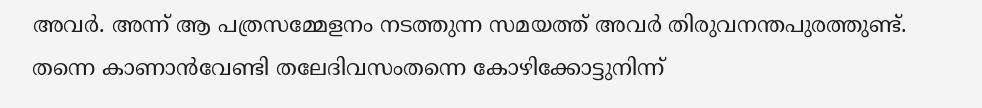അവർ. അന്ന് ആ പത്രസമ്മേളനം നടത്തുന്ന സമയത്ത് അവർ തിരുവനന്തപുരത്തുണ്ട്. തന്നെ കാണാൻവേണ്ടി തലേദിവസംതന്നെ കോഴിക്കോട്ടുനിന്ന്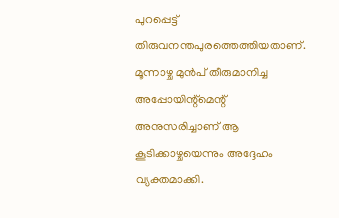പുറപ്പെട്ട് തിരുവനന്തപുരത്തെത്തിയതാണ്. മൂന്നാഴ്ച മുൻപ് തീരുമാനിച്ച അപ്പോയിന്റ്മെന്റ് അനുസരിച്ചാണ് ആ കൂടിക്കാഴ്ചയെന്നും അദ്ദേഹം വ്യക്തമാക്കി.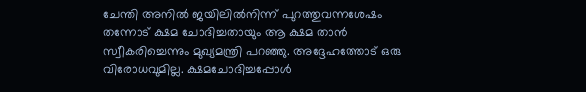ചേന്തി അനിൽ ജയിലിൽനിന്ന് പുറത്തുവന്നശേഷം തന്നോട് ക്ഷമ ചോദിച്ചതായും ആ ക്ഷമ താൻ സ്വീകരിച്ചെന്നും മുഖ്യമന്ത്രി പറഞ്ഞു. അദ്ദേഹത്തോട് ഒരു വിരോധവുമില്ല. ക്ഷമചോദിച്ചപ്പോൾ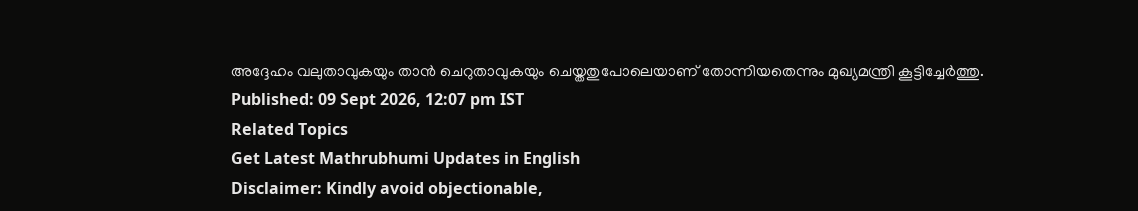അദ്ദേഹം വലുതാവുകയും താൻ ചെറുതാവുകയും ചെയ്തതുപോലെയാണ് തോന്നിയതെന്നും മുഖ്യമന്ത്രി കൂട്ടിച്ചേർത്തു.
Published: 09 Sept 2026, 12:07 pm IST
Related Topics
Get Latest Mathrubhumi Updates in English
Disclaimer: Kindly avoid objectionable,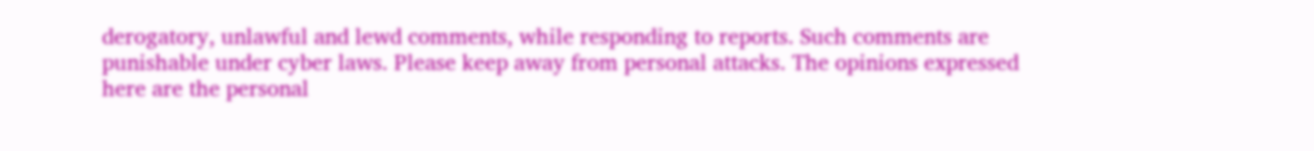derogatory, unlawful and lewd comments, while responding to reports. Such comments are punishable under cyber laws. Please keep away from personal attacks. The opinions expressed here are the personal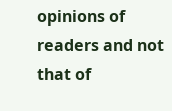opinions of readers and not that of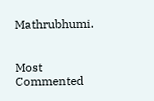Mathrubhumi.


Most Commented